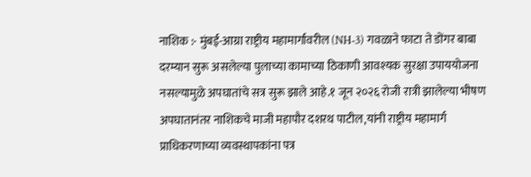नाशिक :- मुंबई-आग्रा राष्ट्रीय महामार्गावरील (NH-3) गवळाने फाटा ते डोंगर बाबा दरम्यान सुरू असलेल्या पुलाच्या कामाच्या ठिकाणी आवश्यक सुरक्षा उपाययोजना नसल्यामुळे अपघातांचे सत्र सुरू झाले आहे.१ जून २०२६ रोजी रात्री झालेल्या भीषण अपघातानंतर नाशिकचे माजी महापौर दशरथ पाटील,यांनी राष्ट्रीय महामार्ग प्राधिकरणाच्या व्यवस्थापकांना पत्र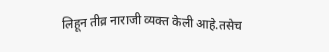लिहून तीव्र नाराजी व्यक्त केली आहे.तसेच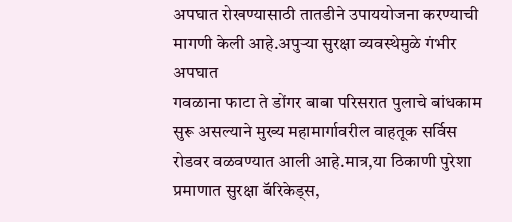अपघात रोखण्यासाठी तातडीने उपाययोजना करण्याची मागणी केली आहे.अपुऱ्या सुरक्षा व्यवस्थेमुळे गंभीर अपघात
गवळाना फाटा ते डोंगर बाबा परिसरात पुलाचे बांधकाम सुरू असल्याने मुख्य महामार्गावरील वाहतूक सर्विस रोडवर वळवण्यात आली आहे.मात्र,या ठिकाणी पुरेशा प्रमाणात सुरक्षा बॅरिकेड्स,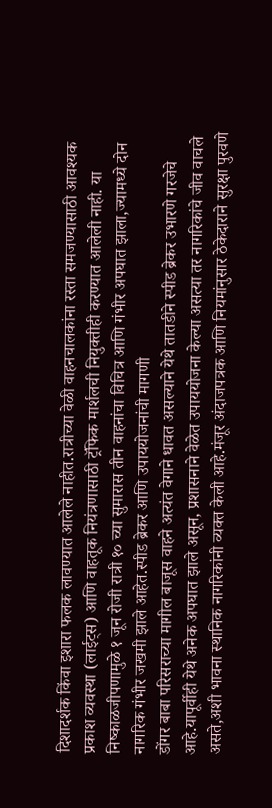दिशादर्शक किंवा इशारा फलक लावण्यात आलेले नाहीत.रात्रीच्या वेळी वाहनचालकांना रस्ता समजण्यासाठी आवश्यक प्रकाश व्यवस्था (लाईट्स) आणि वाहतूक नियंत्रणासाठी ट्रॅफिक मार्शलची नियुक्तीही करण्यात आलेली नाही. या निष्काळजीपणामुळे १ जून रोजी रात्री १० च्या सुमारास तीन वाहनांचा विचित्र आणि गंभीर अपघात झाला,ज्यामध्ये दोन नागरिक गंभीर जखमी झाले आहेत.स्पीड ब्रेकर आणि उपाययोजनांची मागणी
डोंगर बाबा परिसराच्या मागील बाजूस वाहने अत्यंत वेगाने धावत असल्याने येथे तातडीने स्पीड ब्रेकर उभारणे गरजेचे आहे.यापूर्वीही येथे अनेक अपघात झाले असून, प्रशासनाने वेळेत उपाययोजना केल्या असत्या तर नागरिकांचे जीव वाचले असते,अशी भावना स्थानिक नागरिकांनी व्यक्त केली आहे.मंजूर अंदाजपत्रक आणि नियमांनुसार ठेकेदाराने सुरक्षा पुरवणे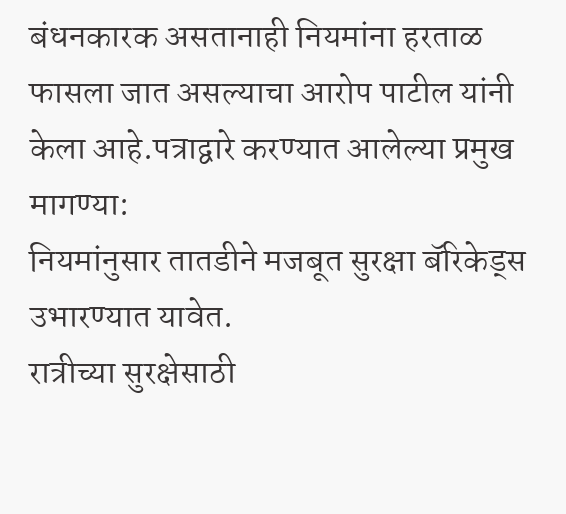बंधनकारक असतानाही नियमांना हरताळ फासला जात असल्याचा आरोप पाटील यांनी केला आहे.पत्राद्वारे करण्यात आलेल्या प्रमुख मागण्या:
नियमांनुसार तातडीने मजबूत सुरक्षा बॅरिकेड्स उभारण्यात यावेत.
रात्रीच्या सुरक्षेसाठी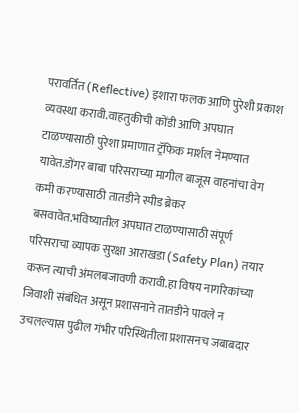परावर्तित (Reflective) इशारा फलक आणि पुरेशी प्रकाश व्यवस्था करावी.वाहतुकीची कोंडी आणि अपघात टाळण्यासाठी पुरेशा प्रमाणात ट्रॅफिक मार्शल नेमण्यात यावेत.डोंगर बाबा परिसराच्या मागील बाजूस वाहनांचा वेग कमी करण्यासाठी तातडीने स्पीड ब्रेकर बसवावेत.भविष्यातील अपघात टाळण्यासाठी संपूर्ण परिसराचा व्यापक सुरक्षा आराखडा (Safety Plan) तयार करून त्याची अंमलबजावणी करावी.हा विषय नागरिकांच्या जिवाशी संबंधित असून प्रशासनाने तातडीने पावले न उचलल्यास पुढील गंभीर परिस्थितीला प्रशासनच जबाबदार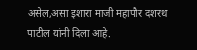असेल,असा इशारा माजी महापौर दशरथ पाटील यांनी दिला आहे.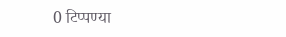0 टिप्पण्या